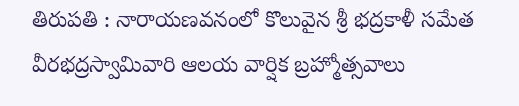తిరుపతి : నారాయణవనంలో కొలువైన శ్రీ భద్రకాళీ సమేత వీరభద్రస్వామివారి ఆలయ వార్షిక బ్రహ్మోత్సవాలు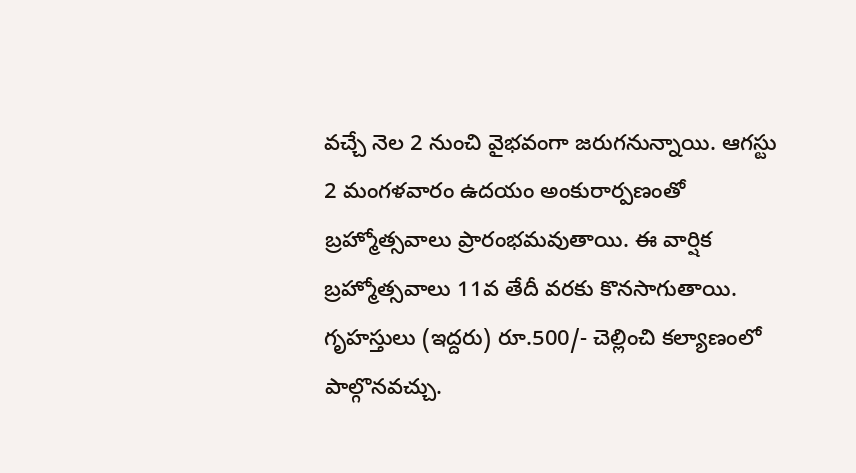వచ్చే నెల 2 నుంచి వైభవంగా జరుగనున్నాయి. ఆగస్టు 2 మంగళవారం ఉదయం అంకురార్పణంతో బ్రహ్మోత్సవాలు ప్రారంభమవుతాయి. ఈ వార్షిక బ్రహ్మోత్సవాలు 11వ తేదీ వరకు కొనసాగుతాయి. గృహస్తులు (ఇద్దరు) రూ.500/- చెల్లించి కల్యాణంలో పాల్గొనవచ్చు.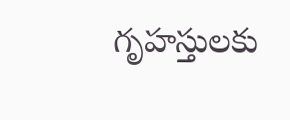గృహస్తులకు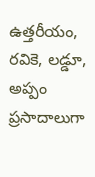ఉత్తరీయం, రవికె, లడ్డూ, అప్పం ప్రసాదాలుగా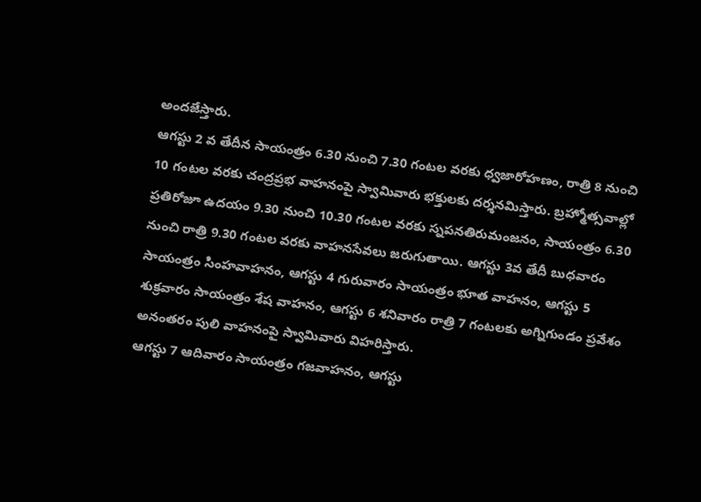అందజేస్తారు.
ఆగస్టు 2 వ తేదీన సాయంత్రం 6.30 నుంచి 7.30 గంటల వరకు ధ్వజారోహణం, రాత్రి 8 నుంచి 10 గంటల వరకు చంద్రప్రభ వాహనంపై స్వామివారు భక్తులకు దర్శనమిస్తారు. బ్రహ్మోత్సవాల్లో ప్రతిరోజూ ఉదయం 9.30 నుంచి 10.30 గంటల వరకు స్నపనతిరుమంజనం, సాయంత్రం 6.30 నుంచి రాత్రి 9.30 గంటల వరకు వాహనసేవలు జరుగుతాయి. ఆగస్టు 3వ తేదీ బుధవారం సాయంత్రం సింహవాహనం, ఆగస్టు 4 గురువారం సాయంత్రం భూత వాహనం, ఆగస్టు 5 శుక్రవారం సాయంత్రం శేష వాహనం, ఆగస్టు 6 శనివారం రాత్రి 7 గంటలకు అగ్నిగుండం ప్రవేశం అనంతరం పులి వాహనంపై స్వామివారు విహరిస్తారు.
ఆగస్టు 7 ఆదివారం సాయంత్రం గజవాహనం, ఆగస్టు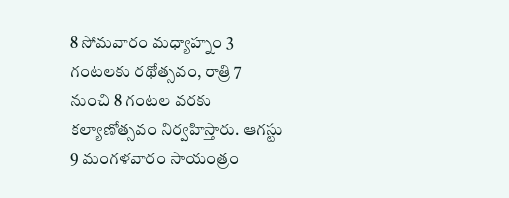8 సోమవారం మధ్యాహ్నం 3 గంటలకు రథోత్సవం, రాత్రి 7 నుంచి 8 గంటల వరకు కల్యాణోత్సవం నిర్వహిస్తారు. ఆగస్టు 9 మంగళవారం సాయంత్రం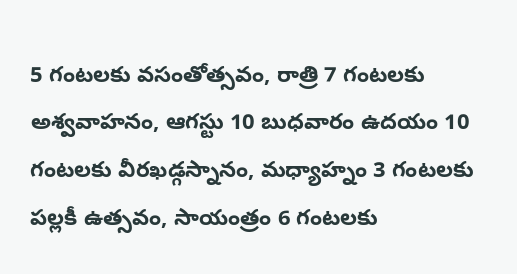5 గంటలకు వసంతోత్సవం, రాత్రి 7 గంటలకు అశ్వవాహనం, ఆగస్టు 10 బుధవారం ఉదయం 10 గంటలకు వీరఖడ్గస్నానం, మధ్యాహ్నం 3 గంటలకు పల్లకీ ఉత్సవం, సాయంత్రం 6 గంటలకు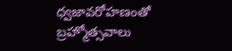ధ్వజావరోహణంతో బ్రహ్మోత్సవాలు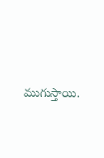ముగుస్తాయి.